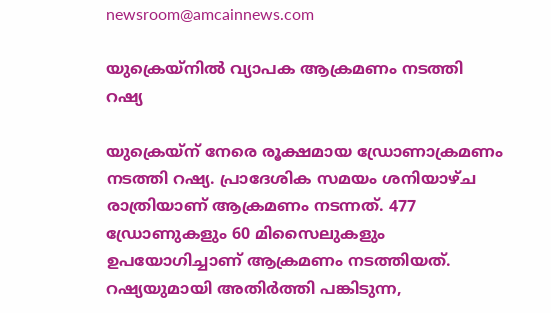newsroom@amcainnews.com

യുക്രെയ്നില്‍ വ്യാപക ആക്രമണം നടത്തി റഷ്യ

യുക്രെയ്ന് നേരെ രൂക്ഷമായ ഡ്രോണാക്രമണം നടത്തി റഷ്യ. പ്രാദേശിക സമയം ശനിയാഴ്ച രാത്രിയാണ് ആക്രമണം നടന്നത്. 477 ഡ്രോണുകളും 60 മിസൈലുകളും ഉപയോഗിച്ചാണ് ആക്രമണം നടത്തിയത്. റഷ്യയുമായി അതിര്‍ത്തി പങ്കിടുന്ന,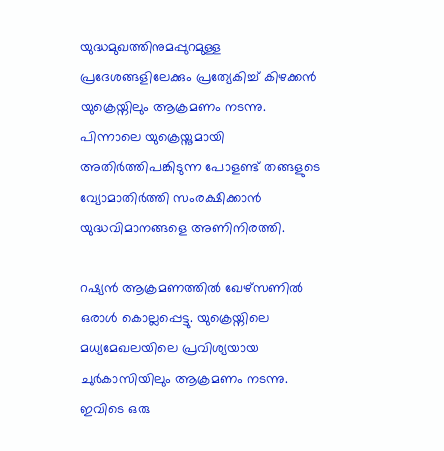യുദ്ധമുഖത്തിനുമപ്പുറമുള്ള പ്രദേശങ്ങളിലേക്കും പ്രത്യേകിച്ച് കിഴക്കന്‍ യുക്രെയ്നിലും ആക്രമണം നടന്നു. പിന്നാലെ യുക്രെയ്നുമായി അതിര്‍ത്തിപങ്കിടുന്ന പോളണ്ട് തങ്ങളുടെ വ്യോമാതിര്‍ത്തി സംരക്ഷിക്കാന്‍ യുദ്ധവിമാനങ്ങളെ അണിനിരത്തി.

റഷ്യന്‍ ആക്രമണത്തില്‍ ഖേഴ്സണില്‍ ഒരാള്‍ കൊല്ലപ്പെട്ടു. യുക്രെയ്നിലെ മധ്യമേഖലയിലെ പ്രവിശ്യയായ ചുര്‍കാസിയിലും ആക്രമണം നടന്നു. ഇവിടെ ഒരു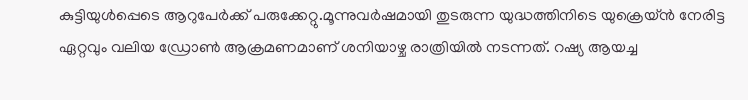കുട്ടിയുള്‍പ്പെടെ ആറുപേര്‍ക്ക് പരുക്കേറ്റു.മൂന്നുവര്‍ഷമായി തുടരുന്ന യുദ്ധത്തിനിടെ യുക്രെയ്ന്‍ നേരിട്ട ഏറ്റവും വലിയ ഡ്രോണ്‍ ആക്രമണമാണ് ശനിയാഴ്ച രാത്രിയില്‍ നടന്നത്. റഷ്യ ആയച്ച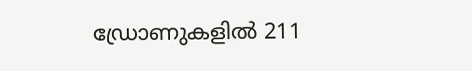ഡ്രോണുകളില്‍ 211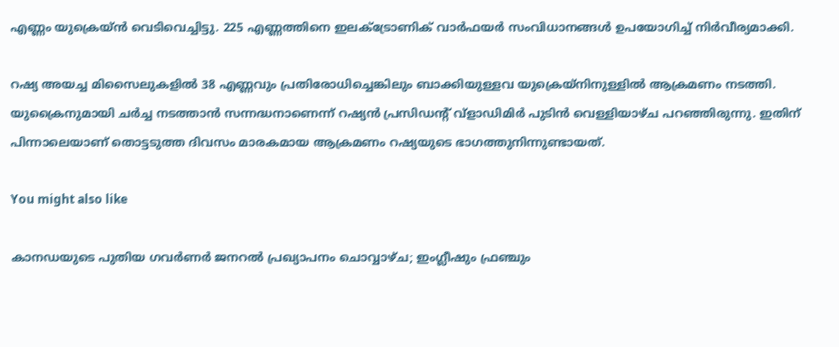എണ്ണം യുക്രെയ്ന്‍ വെടിവെച്ചിട്ടു. 225 എണ്ണത്തിനെ ഇലക്ട്രോണിക് വാര്‍ഫയര്‍ സംവിധാനങ്ങള്‍ ഉപയോഗിച്ച് നിര്‍വീര്യമാക്കി.

റഷ്യ അയച്ച മിസൈലുകളില്‍ 38 എണ്ണവും പ്രതിരോധിച്ചെങ്കിലും ബാക്കിയുള്ളവ യുക്രെയ്നിനുള്ളില്‍ ആക്രമണം നടത്തി. യുക്രൈനുമായി ചര്‍ച്ച നടത്താന്‍ സന്നദ്ധനാണെന്ന് റഷ്യന്‍ പ്രസിഡന്റ് വ്ളാഡിമിര്‍ പുടിന്‍ വെള്ളിയാഴ്ച പറഞ്ഞിരുന്നു. ഇതിന് പിന്നാലെയാണ് തൊട്ടടുത്ത ദിവസം മാരകമായ ആക്രമണം റഷ്യയുടെ ഭാഗത്തുനിന്നുണ്ടായത്.

You might also like

കാനഡയുടെ പുതിയ ഗവർണർ ജനറൽ പ്രഖ്യാപനം ചൊവ്വാഴ്ച; ഇംഗ്ലീഷും ഫ്രഞ്ചും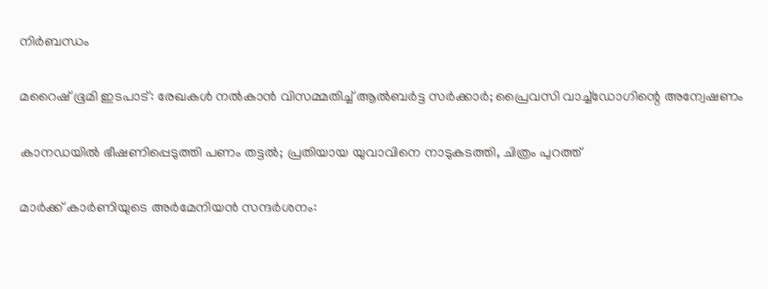നിർബന്ധം

മറൈഷ് ഭൂമി ഇടപാട്: രേഖകൾ നൽകാൻ വിസമ്മതിച്ച് ആൽബർട്ട സർക്കാർ; പ്രൈവസി വാച്ച്ഡോഗിന്റെ അന്വേഷണം

കാനഡയിൽ ഭീഷണിപ്പെടുത്തി പണം തട്ടൽ; പ്രതിയായ യുവാവിനെ നാടുകടത്തി, ചിത്രം പുറത്ത്

മാർക്ക് കാർണിയുടെ അർമേനിയൻ സന്ദർശനം: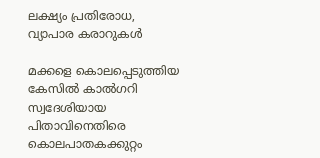ലക്ഷ്യം പ്രതിരോധ, വ്യാപാര കരാറുകൾ

മക്കളെ കൊലപ്പെടുത്തിയ കേസിൽ കാൽഗറി സ്വദേശിയായ പിതാവിനെതിരെ കൊലപാതകക്കുറ്റം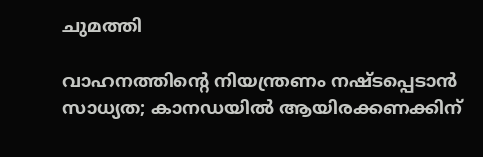ചുമത്തി

വാഹനത്തിന്റെ നിയന്ത്രണം നഷ്ടപ്പെടാൻ സാധ്യത; കാനഡയിൽ ആയിരക്കണക്കിന്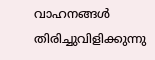വാഹനങ്ങൾ തിരിച്ചുവിളിക്കുന്നു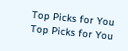Top Picks for You
Top Picks for You